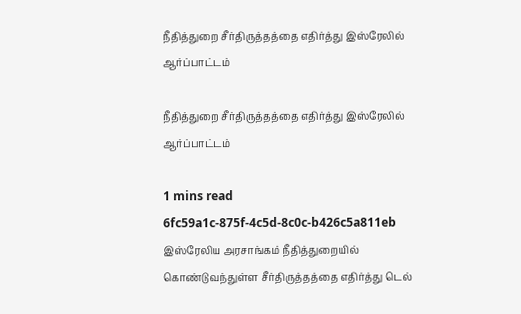நீதித்துறை சீர்திருத்தத்தை எதிர்த்து இஸ்ரேலில் ஆர்ப்பாட்டம்

நீதித்துறை சீர்திருத்தத்தை எதிர்த்து இஸ்ரேலில் ஆர்ப்பாட்டம்

1 mins read
6fc59a1c-875f-4c5d-8c0c-b426c5a811eb
இஸ்ரேலிய அரசாங்கம் நீதித்துறையில் கொண்டுவந்துள்ள சீர்திருத்தத்தை எதிர்த்து டெல்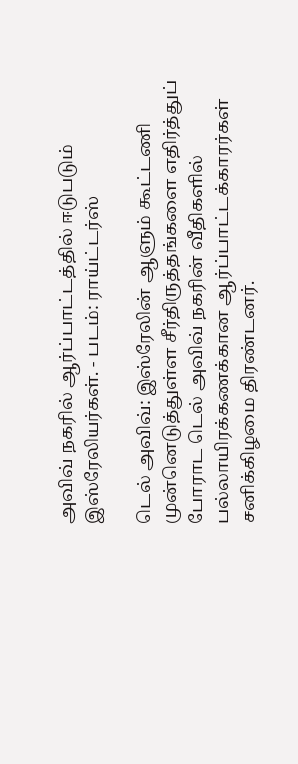அவிவ் நகரில் ஆர்ப்பாட்டத்தில் ஈடுபடும் இஸ்ரேலியர்கள். - படம்: ராய்ட்டர்ஸ்

டெல் அவிவ்: இஸ்ரேலின் ஆளும் கூட்டணி முன்னெடுத்துள்ள சீர்திருத்தங்களை எதிர்த்துப் போராட டெல் அவிவ் நகரின் வீதிகளில் பல்லாயிரக்கணக்கான ஆர்ப்பாட்டக்காரர்கள் சனிக்கிழமை திரண்டனர்.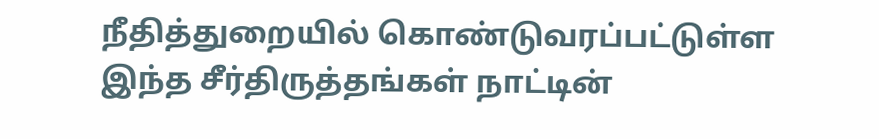நீதித்துறையில் கொண்டுவரப்பட்டுள்ள இந்த சீர்திருத்தங்கள் நாட்டின்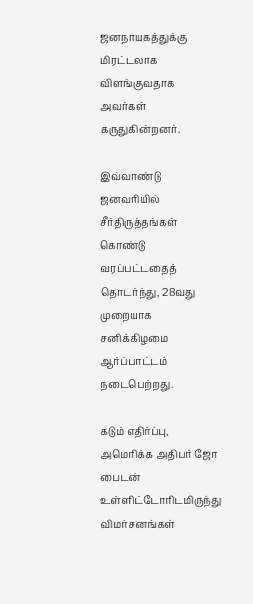ஜனநாயகத்துக்கு மிரட்டலாக விளங்குவதாக அவர்கள் கருதுகின்றனர்.

இவ்வாண்டு ஜனவரியில் சீர்திருத்தங்கள் கொண்டு வரப்பட்டதைத் தொடர்ந்து, 28வது முறையாக சனிக்கிழமை ஆர்ப்பாட்டம் நடைபெற்றது.

கடும் எதிர்ப்பு, அமெரிக்க அதிபர் ஜோ பைடன் உள்ளிட்டோரிடமிருந்து விமர்சனங்கள்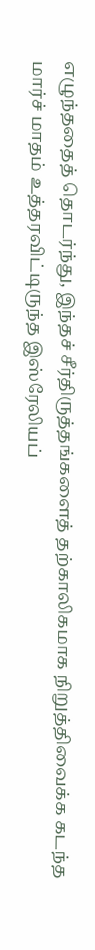எழுந்ததைத் தொடர்ந்து, இந்தச் சீர்திருத்தங்களைத் தற்காலிகமாக நிறுத்திவைக்க கடந்த மார்ச் மாதம் உத்தரவிட்டிருந்த இஸ்ரேலியப்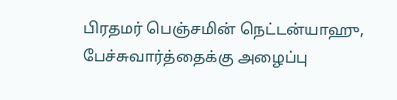பிரதமர் பெஞ்சமின் நெட்டன்யாஹு, பேச்சுவார்த்தைக்கு அழைப்பு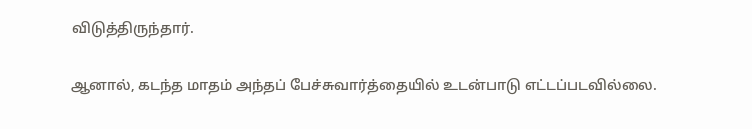விடுத்திருந்தார்.

ஆனால், கடந்த மாதம் அந்தப் பேச்சுவார்த்தையில் உடன்பாடு எட்டப்படவில்லை.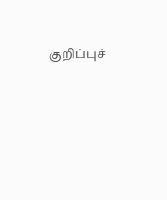குறிப்புச்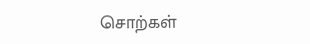சொற்கள்